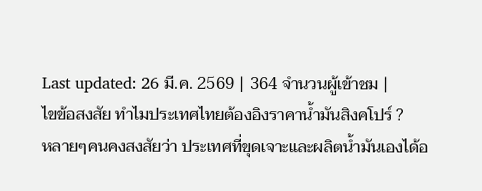Last updated: 26 มี.ค. 2569 | 364 จำนวนผู้เข้าชม |
ไขข้อสงสัย ทำไมประเทศไทยต้องอิงราคาน้ำมันสิงคโปร์ ?
หลายๆคนคงสงสัยว่า ประเทศที่ขุดเจาะและผลิตน้ำมันเองได้อ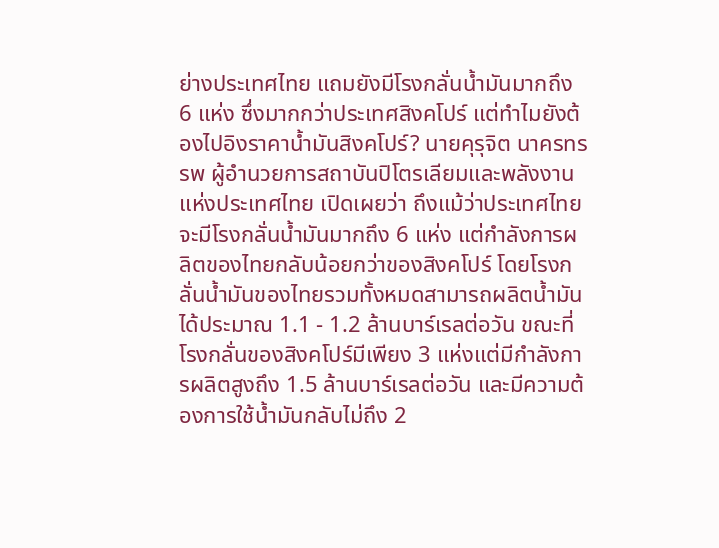ย่างประเทศไทย แถมยังมีโรงกลั่นน้ำมันมากถึง 6 แห่ง ซึ่งมากกว่าประเทศสิงคโปร์ แต่ทำไมยังต้องไปอิงราคาน้ำมันสิงคโปร์? นายคุรุจิต นาครทรรพ ผู้อำนวยการสถาบันปิโตรเลียมและพลังงานแห่งประเทศไทย เปิดเผยว่า ถึงแม้ว่าประเทศไทยจะมีโรงกลั่นน้ำมันมากถึง 6 แห่ง แต่กำลังการผลิตของไทยกลับน้อยกว่าของสิงคโปร์ โดยโรงกลั่นน้ำมันของไทยรวมทั้งหมดสามารถผลิตน้ำมันได้ประมาณ 1.1 - 1.2 ล้านบาร์เรลต่อวัน ขณะที่โรงกลั่นของสิงคโปร์มีเพียง 3 แห่งแต่มีกำลังการผลิตสูงถึง 1.5 ล้านบาร์เรลต่อวัน และมีความต้องการใช้น้ำมันกลับไม่ถึง 2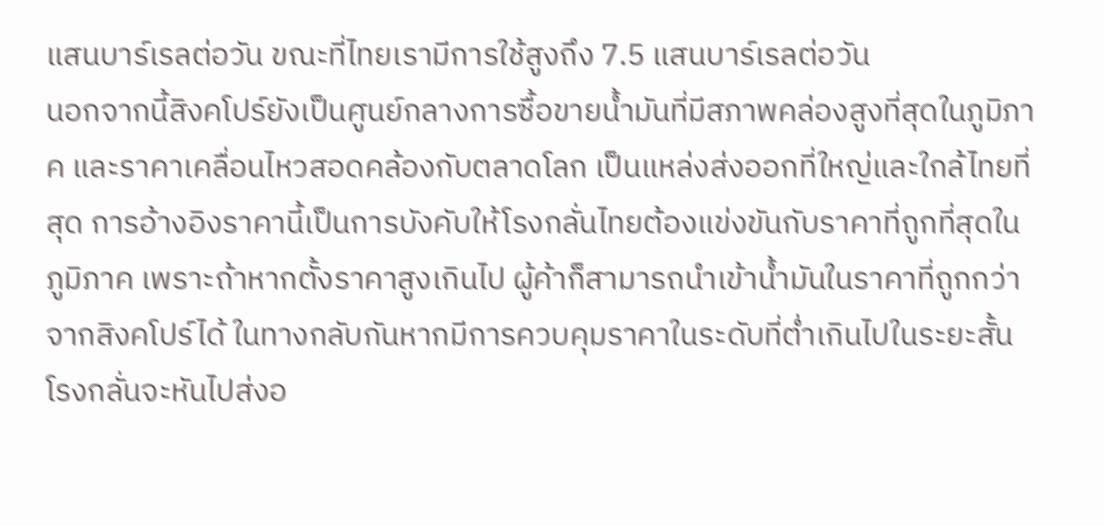แสนบาร์เรลต่อวัน ขณะที่ไทยเรามีการใช้สูงถึง 7.5 แสนบาร์เรลต่อวัน
นอกจากนี้สิงคโปร์ยังเป็นศูนย์กลางการซื้อขายน้ำมันที่มีสภาพคล่องสูงที่สุดในภูมิภาค และราคาเคลื่อนไหวสอดคล้องกับตลาดโลก เป็นแหล่งส่งออกที่ใหญ่และใกล้ไทยที่สุด การอ้างอิงราคานี้เป็นการบังคับให้โรงกลั่นไทยต้องแข่งขันกับราคาที่ถูกที่สุดในภูมิภาค เพราะถ้าหากตั้งราคาสูงเกินไป ผู้ค้าก็สามารถนำเข้าน้ำมันในราคาที่ถูกกว่าจากสิงคโปร์ได้ ในทางกลับกันหากมีการควบคุมราคาในระดับที่ต่ำเกินไปในระยะสั้น โรงกลั่นจะหันไปส่งอ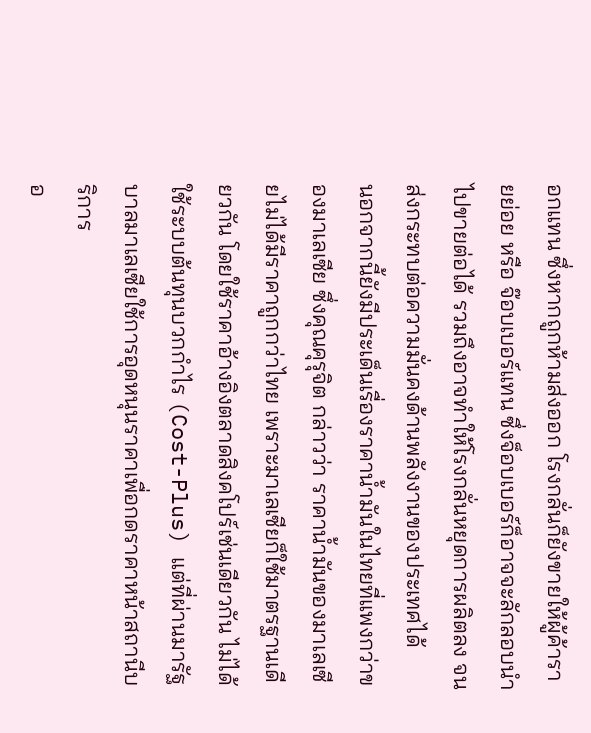อกแทน ซึ่งหากถูกห้ามส่งออก โรงกลั่นก็ยังขายให้ผู้ค้ารายย่อย หรือ จ๊อบเบอร์แทน ซึ่งจ็อบเบอร์ก็อาจจะลักลอบนำไปขายต่อได้ รวมถึงอาจทำให้โรงกลั่นหยุดการผลิตลง จนส่งกระทบต่อความมั่นคงด้านพลังงานของประเทศได้
นอกจากนี้ยังมีประเด็นเรื่องราคาน้ำมันในไทยที่แพงกว่าของมาเลเซีย ซึ่งคุณคุรุจิต กล่าวว่า ราคาน้ำมันของมาเลเซียไม่ได้มีราคาถูกกว่าไทย เพราะมาเลเซียก็ใช้มาตรฐานเดียวกัน โดยใช้ราคาอ้างอิงตลาดสิงคโปร์เช่นเดียวกัน ไม่ได้ใช้ระบบต้นทุนบวกกำไร (Cost-Plus) แต่ที่ผ่านมารัฐบาลมาเลเซียใช้การอุดหนุนราคาเพื่อกดราคาหน้าสถานีบริการ
อ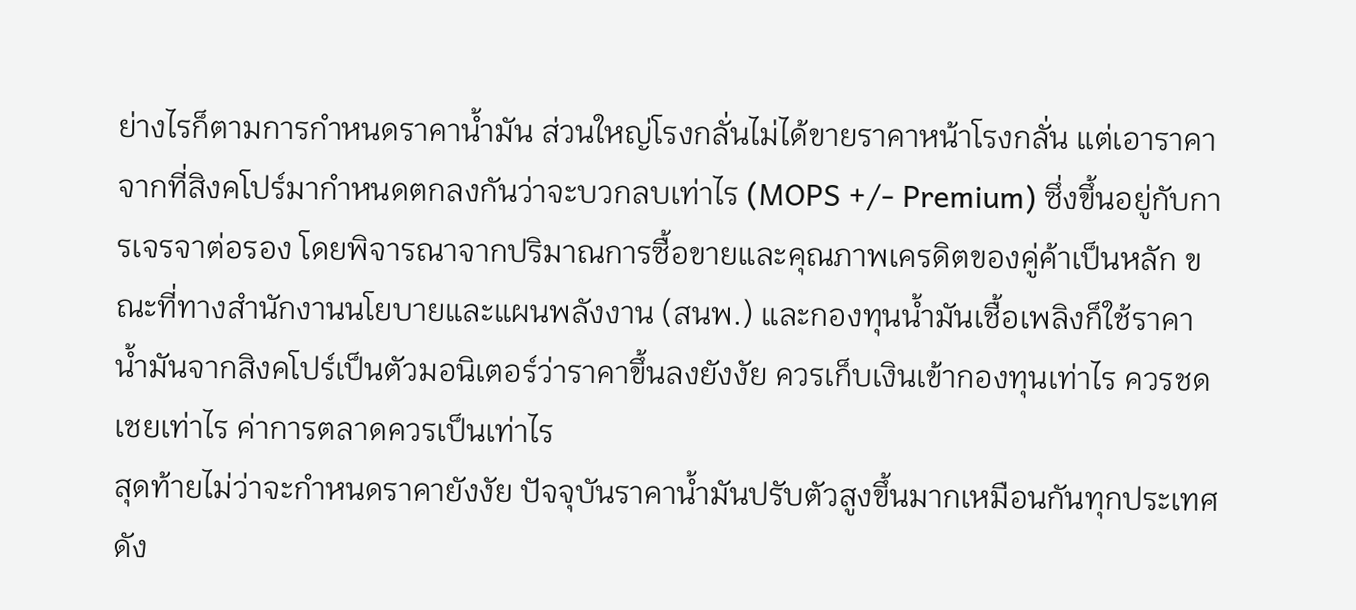ย่างไรก็ตามการกำหนดราคาน้ำมัน ส่วนใหญ่โรงกลั่นไม่ได้ขายราคาหน้าโรงกลั่น แต่เอาราคาจากที่สิงคโปร์มากำหนดตกลงกันว่าจะบวกลบเท่าไร (MOPS +/- Premium) ซึ่งขึ้นอยู่กับการเจรจาต่อรอง โดยพิจารณาจากปริมาณการซื้อขายและคุณภาพเครดิตของคู่ค้าเป็นหลัก ขณะที่ทางสำนักงานนโยบายและแผนพลังงาน (สนพ.) และกองทุนน้ำมันเชื้อเพลิงก็ใช้ราคาน้ำมันจากสิงคโปร์เป็นตัวมอนิเตอร์ว่าราคาขึ้นลงยังงัย ควรเก็บเงินเข้ากองทุนเท่าไร ควรชดเชยเท่าไร ค่าการตลาดควรเป็นเท่าไร
สุดท้ายไม่ว่าจะกำหนดราคายังงัย ปัจจุบันราคาน้ำมันปรับตัวสูงขึ้นมากเหมือนกันทุกประเทศ ดัง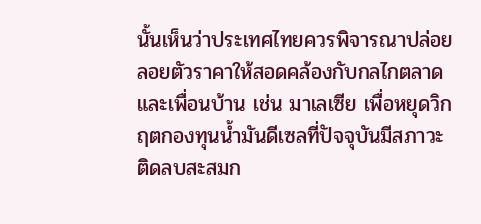นั้นเห็นว่าประเทศไทยควรพิจารณาปล่อยลอยตัวราคาให้สอดคล้องกับกลไกตลาดและเพื่อนบ้าน เช่น มาเลเซีย เพื่อหยุดวิกฤตกองทุนน้ำมันดีเซลที่ปัจจุบันมีสภาวะติดลบสะสมก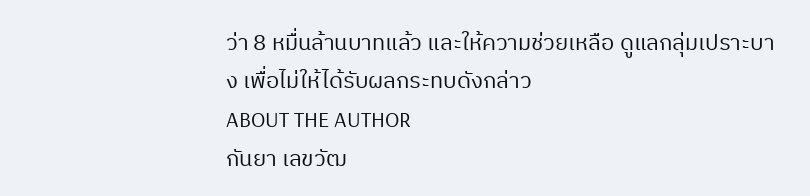ว่า 8 หมื่นล้านบาทแล้ว และให้ความช่วยเหลือ ดูแลกลุ่มเปราะบาง เพื่อไม่ให้ได้รับผลกระทบดังกล่าว
ABOUT THE AUTHOR
กันยา เลขวัฒ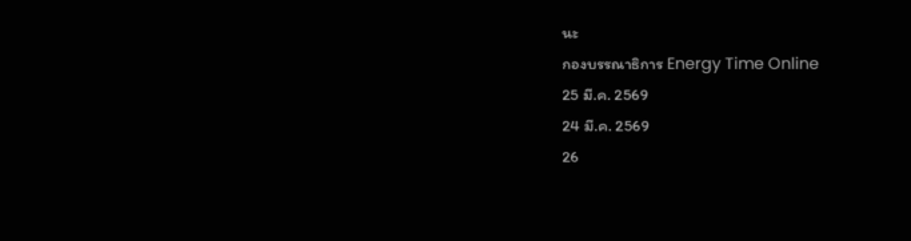นะ
กองบรรณาธิการ Energy Time Online
25 มี.ค. 2569
24 มี.ค. 2569
26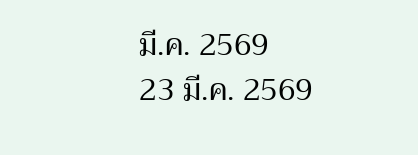มี.ค. 2569
23 มี.ค. 2569